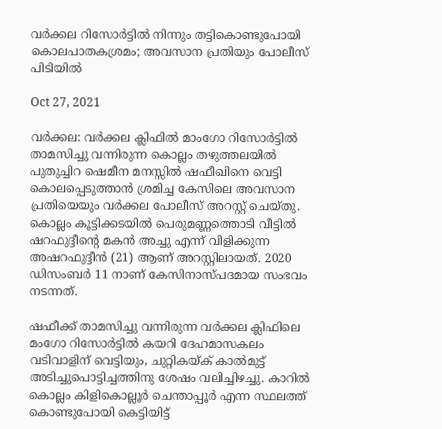വര്‍ക്കല റിസോര്‍ട്ടില്‍ നിന്നും തട്ടികൊണ്ടുപോയി കൊലപാതകശ്രമം; അവസാന പ്രതിയും പോലീസ് പിടിയിൽ

Oct 27, 2021

വർക്കല: വർക്കല ക്ലിഫിൽ മാംഗോ റിസോർട്ടിൽ താമസിച്ചു വന്നിരുന്ന കൊല്ലം തഴുത്തലയിൽ പുതുച്ചിറ ഷെമീന മനസ്സിൽ ഷഫീഖിനെ വെട്ടി കൊലപ്പെടുത്താൻ ശ്രമിച്ച കേസിലെ അവസാന പ്രതിയെയും വർക്കല പോലീസ് അറസ്റ്റ് ചെയ്തു. കൊല്ലം കൂട്ടിക്കടയിൽ പെരുമണ്ണത്തൊടി വീട്ടിൽ ഷറഫുദ്ദീന്റെ മകൻ അച്ചു എന്ന് വിളിക്കുന്ന അഷറഫുദ്ദീൻ (21) ആണ് അറസ്റ്റിലായത്. 2020 ഡിസംബർ 11 നാണ് കേസിനാസ്പദമായ സംഭവം നടന്നത്.

ഷഫീക്ക് താമസിച്ചു വന്നിരുന്ന വര്‍ക്കല ക്ലിഫിലെ മംഗോ റിസോര്‍ട്ടില്‍ കയറി ദേഹമാസകലം വടിവാളിന് വെട്ടിയും, ചുറ്റികയ്ക് കാല്‍മുട്ട് അടിച്ചുപൊട്ടിച്ചത്തിനു ശേഷം വലിച്ചിഴച്ചു. കാറില്‍ കൊല്ലം കിളികൊല്ലൂര്‍ ചെന്താപ്പൂര്‍ എന്ന സ്ഥലത്ത് കൊണ്ടുപോയി കെട്ടിയിട്ട്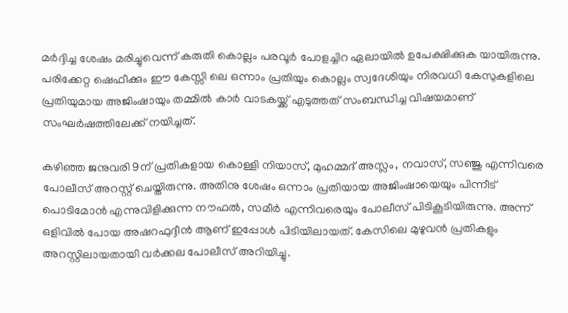മര്‍ദ്ദിച്ച ശേഷം മരിച്ചുവെന്ന് കരുതി കൊല്ലം പരവൂര്‍ പോളച്ചിറ ഏലായില്‍ ഉപേക്ഷിക്കുക യായിരുന്നു. പരിക്കേറ്റ ഷെഫീക്കും ഈ കേസ്സി ലെ ഒന്നാം പ്രതിയും കൊല്ലം സ്വദേശിയും നിരവധി കേസുകളിലെ പ്രതിയുമായ അജിംഷായും തമ്മില്‍ കാര്‍ വാടകയ്ക്ക് എടുത്തത് സംബന്ധിച്ച വിഷയമാണ് സംഘർഷത്തിലേക്ക് നയിച്ചത്.

കഴിഞ്ഞ ജനുവരി 9ന് പ്രതികളായ കൊള്ളി നിയാസ്, മുഹമ്മദ് അസ്ലം, നവാസ്, സഞ്ജു എന്നിവരെ പോലീസ് അറസ്റ്റ് ചെയ്തിരുന്നു. അതിനു ശേഷം ഒന്നാം പ്രതിയായ അജിംഷായെയും പിന്നീട് പൊടിമോൻ എന്നുവിളിക്കുന്ന നൗഫൽ, സമീർ എന്നിവരെയും പോലീസ് പിടികൂടിയിരുന്നു. അന്ന് ഒളിവിൽ പോയ അഷറഫുദ്ദീൻ ആണ് ഇപ്പോൾ പിടിയിലായത്. കേസിലെ മുഴുവൻ പ്രതികളും അറസ്റ്റിലായതായി വർക്കല പോലീസ് അറിയിച്ചു.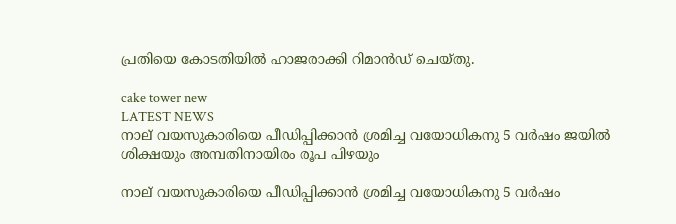പ്രതിയെ കോടതിയിൽ ഹാജരാക്കി റിമാൻഡ് ചെയ്തു.

cake tower new
LATEST NEWS
നാല് വയസുകാരിയെ പീഡിപ്പിക്കാൻ ശ്രമിച്ച വയോധികനു 5 വർഷം ജയിൽ ശിക്ഷയും അമ്പതിനായിരം രൂപ പിഴയും

നാല് വയസുകാരിയെ പീഡിപ്പിക്കാൻ ശ്രമിച്ച വയോധികനു 5 വർഷം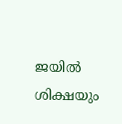ജയിൽ ശിക്ഷയും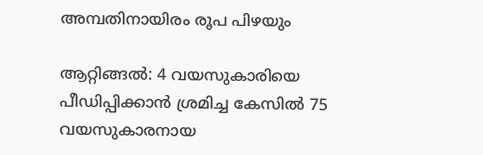അമ്പതിനായിരം രൂപ പിഴയും

ആറ്റിങ്ങൽ: 4 വയസുകാരിയെ പീഡിപ്പിക്കാൻ ശ്രമിച്ച കേസിൽ 75 വയസുകാരനായ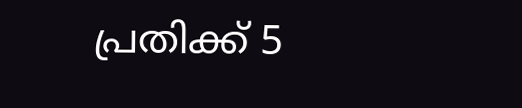പ്രതിക്ക് 5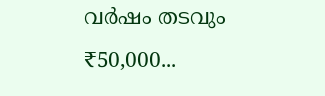വർഷം തടവും ₹50,000...